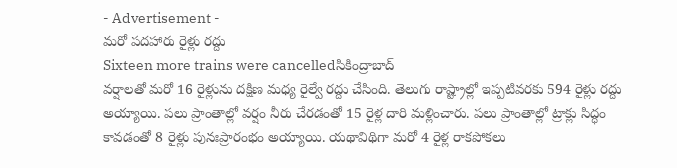- Advertisement -
మరో పదహారు రైళ్లు రద్దు
Sixteen more trains were cancelledసికింద్రాబాద్
వర్షాలతో మరో 16 రైళ్లును దక్షిణ మధ్య రైల్వే రద్దు చేసింది. తెలుగు రాష్ట్రాల్లో ఇప్పటివరకు 594 రైళ్లు రద్దు అయ్యాయి. పలు ప్రాంతాల్లో వర్షం నీరు చేరడంతో 15 రైళ్ల దారి మళ్లించారు. పలు ప్రాంతాల్లో ట్రాక్లు సిద్ధం కావడంతో 8 రైళ్లు పునఃప్రారంభం అయ్యాయి. యథావిథిగా మరో 4 రైళ్ల రాకపోకలు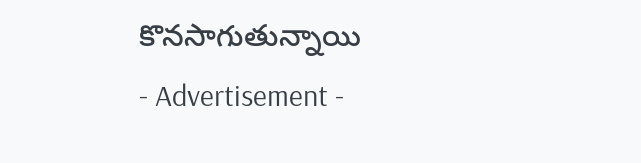కొనసాగుతున్నాయి
- Advertisement -